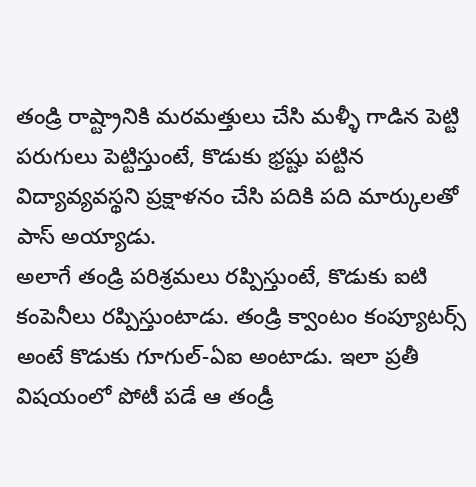తండ్రి రాష్ట్రానికి మరమత్తులు చేసి మళ్ళీ గాడిన పెట్టి పరుగులు పెట్టిస్తుంటే, కొడుకు భ్రష్టు పట్టిన విద్యావ్యవస్థని ప్రక్షాళనం చేసి పదికి పది మార్కులతో పాస్ అయ్యాడు.
అలాగే తండ్రి పరిశ్రమలు రప్పిస్తుంటే, కొడుకు ఐటి కంపెనీలు రప్పిస్తుంటాడు. తండ్రి క్వాంటం కంప్యూటర్స్ అంటే కొడుకు గూగుల్-ఏఐ అంటాడు. ఇలా ప్రతీ విషయంలో పోటీ పడే ఆ తండ్రీ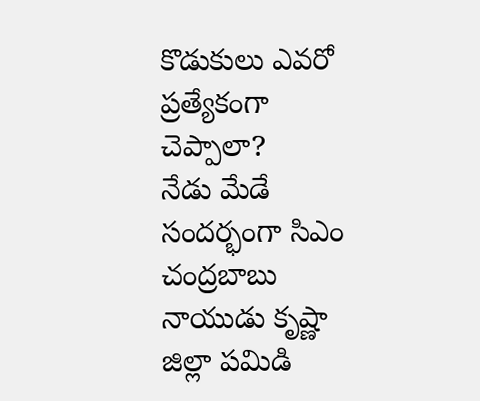కొడుకులు ఎవరో ప్రత్యేకంగా చెప్పాలా?
నేడు మేడే సందర్భంగా సిఎం చంద్రబాబు నాయుడు కృష్ణా జిల్లా పమిడి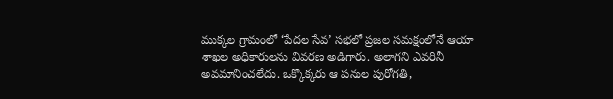ముక్కల గ్రామంలో ‘పేదల సేవ’ సభలో ప్రజల సమక్షంలోనే ఆయా శాఖల అధికారులను వివరణ అడిగారు. అలాగని ఎవరినీ అవమానించలేదు. ఒక్కొక్కరు ఆ పనుల పురోగతి,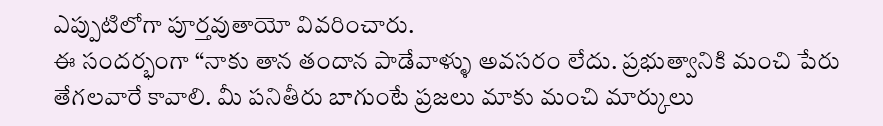ఎప్పుటిలోగా పూర్తవుతాయో వివరించారు.
ఈ సందర్భంగా “నాకు తాన తందాన పాడేవాళ్ళు అవసరం లేదు. ప్రభుత్వానికి మంచి పేరు తేగలవారే కావాలి. మీ పనితీరు బాగుంటే ప్రజలు మాకు మంచి మార్కులు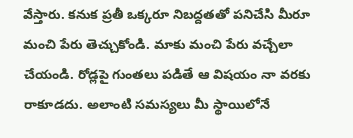వేస్తారు. కనుక ప్రతీ ఒక్కరూ నిబద్దతతో పనిచేసి మీరూ మంచి పేరు తెచ్చుకోండి. మాకు మంచి పేరు వచ్చేలా చేయండి. రోడ్లపై గుంతలు పడితే ఆ విషయం నా వరకు రాకూడదు. అలాంటి సమస్యలు మీ స్థాయిలోనే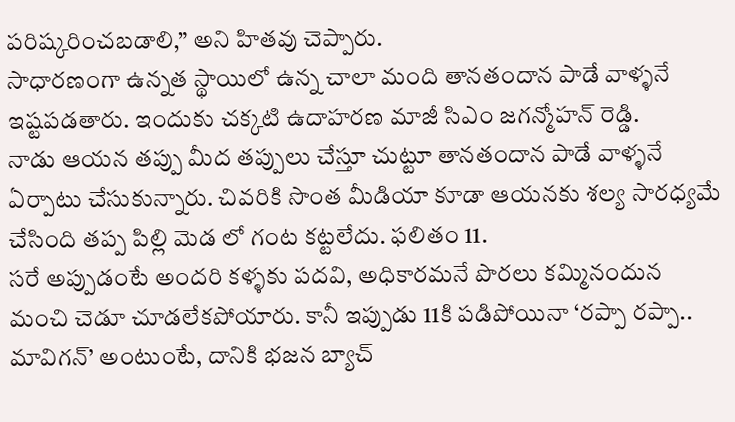పరిష్కరించబడాలి,” అని హితవు చెప్పారు.
సాధారణంగా ఉన్నత స్థాయిలో ఉన్న చాలా మంది తానతందాన పాడే వాళ్ళనే ఇష్టపడతారు. ఇందుకు చక్కటి ఉదాహరణ మాజీ సిఎం జగన్మోహన్ రెడ్డి.
నాడు ఆయన తప్పు మీద తప్పులు చేస్తూ చుట్టూ తానతందాన పాడే వాళ్ళనే ఏర్పాటు చేసుకున్నారు. చివరికి సొంత మీడియా కూడా ఆయనకు శల్య సారధ్యమే చేసింది తప్ప పిల్లి మెడ లో గంట కట్టలేదు. ఫలితం 11.
సరే అప్పుడంటే అందరి కళ్ళకు పదవి, అధికారమనే పొరలు కమ్మినందున మంచి చెడూ చూడలేకపోయారు. కానీ ఇప్పుడు 11కి పడిపోయినా ‘రప్పా రప్పా.. మావిగన్’ అంటుంటే, దానికి భజన బ్యాచ్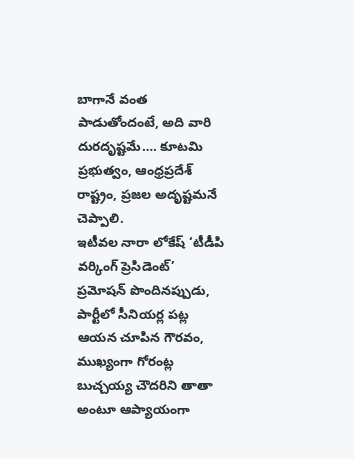బాగానే వంత పాడుతోందంటే, అది వారి దురదృష్టమే…. కూటమి ప్రభుత్వం, ఆంధ్రప్రదేశ్ రాష్ట్రం, ప్రజల అదృష్టమనే చెప్పాలి.
ఇటీవల నారా లోకేష్ ‘టీడీపి వర్కింగ్ ప్రెసిడెంట్’ ప్రమోషన్ పొందినప్పుడు, పార్టీలో సీనియర్ల పట్ల ఆయన చూపిన గౌరవం, ముఖ్యంగా గోరంట్ల బుచ్చయ్య చౌదరిని తాతా అంటూ ఆప్యాయంగా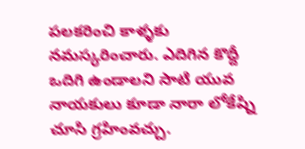పలకరించి కాళ్ళకు నమస్కరించారు. ఎదిగిన కొద్దీ ఒదిగి ఉండాలని సాటి యువ నాయకులు కూడా నారా లోకేష్ని చూసి గ్రహింవచ్చు.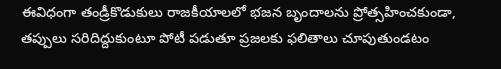ఈవిధంగా తండ్రీకొడుకులు రాజకీయాలలో భజన బృందాలను ప్రోత్సహించకుండా, తప్పులు సరిదిద్దుకుంటూ పోటీ పడుతూ ప్రజలకు ఫలితాలు చూపుతుండటం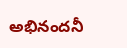అభినందనీ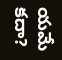యమే కదా?